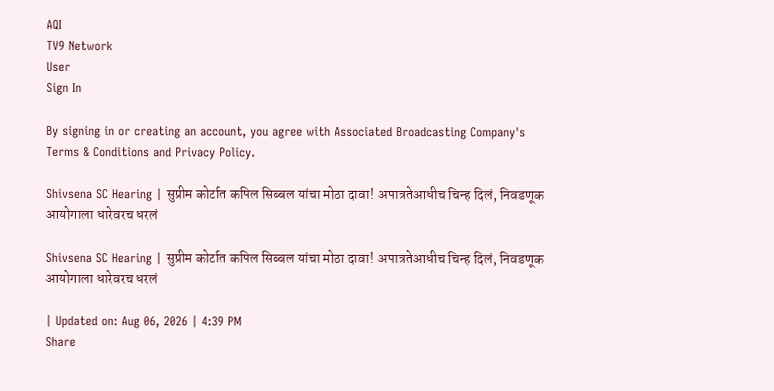AQI
TV9 Network
User
Sign In

By signing in or creating an account, you agree with Associated Broadcasting Company's Terms & Conditions and Privacy Policy.

Shivsena SC Hearing | सुप्रीम कोर्टात कपिल सिब्बल यांचा मोठा दावा! अपात्रतेआधीच चिन्ह दिलं, निवडणूक आयोगाला धारेवरच धरलं

Shivsena SC Hearing | सुप्रीम कोर्टात कपिल सिब्बल यांचा मोठा दावा! अपात्रतेआधीच चिन्ह दिलं, निवडणूक आयोगाला धारेवरच धरलं

| Updated on: Aug 06, 2026 | 4:39 PM
Share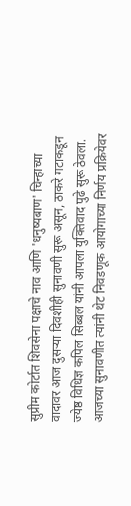सुप्रीम कोर्टात शिवसेना पक्षाचे नाव आणि 'धनुष्यबाण' चिन्हाच्या वादावर आज दुसऱ्या दिवशीही सुनावणी सुरू असून, ठाकरे गटाकडून ज्येष्ठ विधिज्ञ कपिल सिब्बल यांनी आपला युक्तिवाद पुढे सुरू ठेवला. आजच्या सुनावणीत त्यांनी थेट निवडणूक आयोगाच्या निर्णय प्रक्रियेवर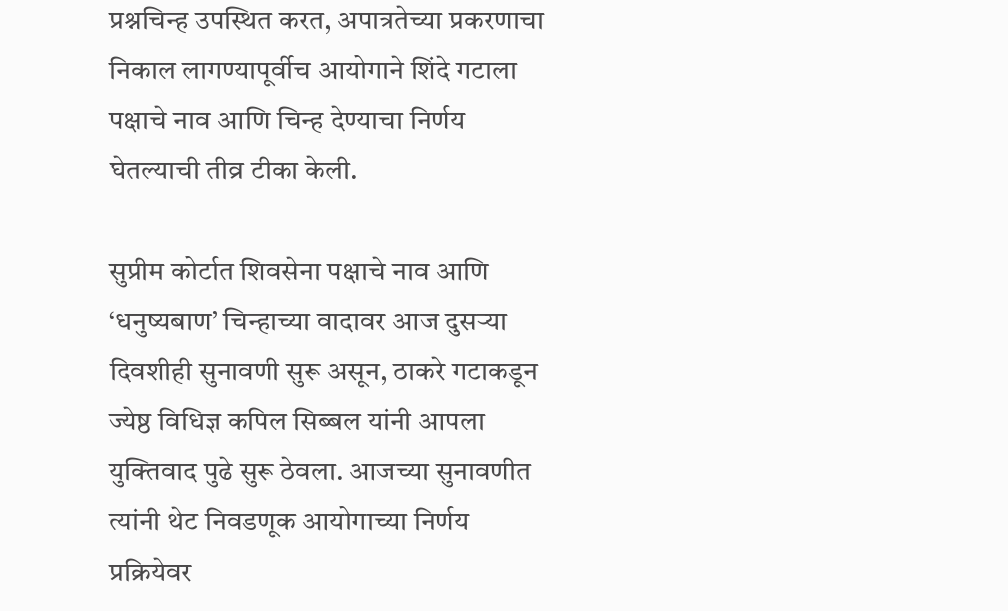प्रश्नचिन्ह उपस्थित करत, अपात्रतेच्या प्रकरणाचा निकाल लागण्यापूर्वीच आयोगाने शिंदे गटाला पक्षाचे नाव आणि चिन्ह देण्याचा निर्णय घेतल्याची तीव्र टीका केली.

सुप्रीम कोर्टात शिवसेना पक्षाचे नाव आणि ‘धनुष्यबाण’ चिन्हाच्या वादावर आज दुसऱ्या दिवशीही सुनावणी सुरू असून, ठाकरे गटाकडून ज्येष्ठ विधिज्ञ कपिल सिब्बल यांनी आपला युक्तिवाद पुढे सुरू ठेवला. आजच्या सुनावणीत त्यांनी थेट निवडणूक आयोगाच्या निर्णय प्रक्रियेवर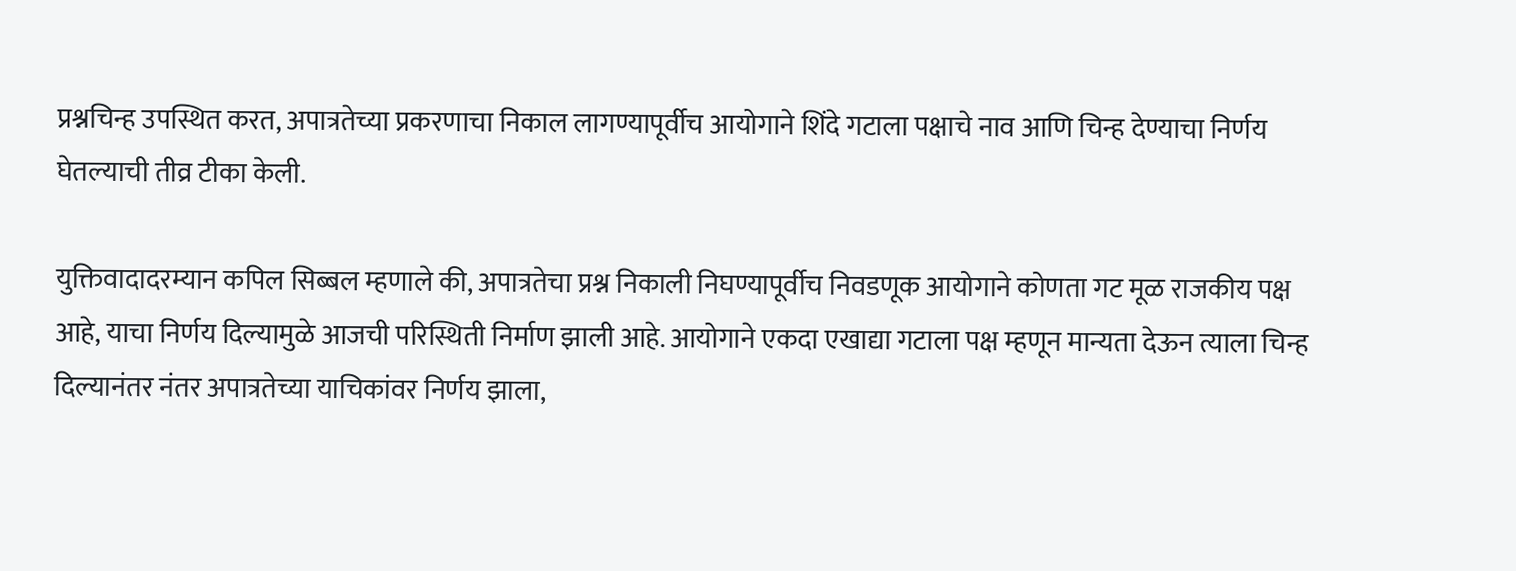प्रश्नचिन्ह उपस्थित करत, अपात्रतेच्या प्रकरणाचा निकाल लागण्यापूर्वीच आयोगाने शिंदे गटाला पक्षाचे नाव आणि चिन्ह देण्याचा निर्णय घेतल्याची तीव्र टीका केली.

युक्तिवादादरम्यान कपिल सिब्बल म्हणाले की, अपात्रतेचा प्रश्न निकाली निघण्यापूर्वीच निवडणूक आयोगाने कोणता गट मूळ राजकीय पक्ष आहे, याचा निर्णय दिल्यामुळे आजची परिस्थिती निर्माण झाली आहे. आयोगाने एकदा एखाद्या गटाला पक्ष म्हणून मान्यता देऊन त्याला चिन्ह दिल्यानंतर नंतर अपात्रतेच्या याचिकांवर निर्णय झाला,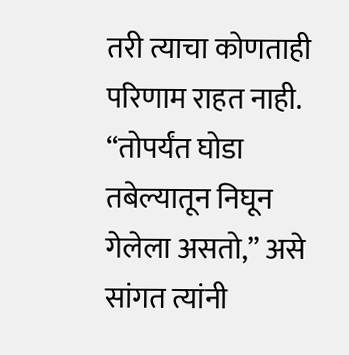तरी त्याचा कोणताही परिणाम राहत नाही. “तोपर्यंत घोडा तबेल्यातून निघून गेलेला असतो,” असे सांगत त्यांनी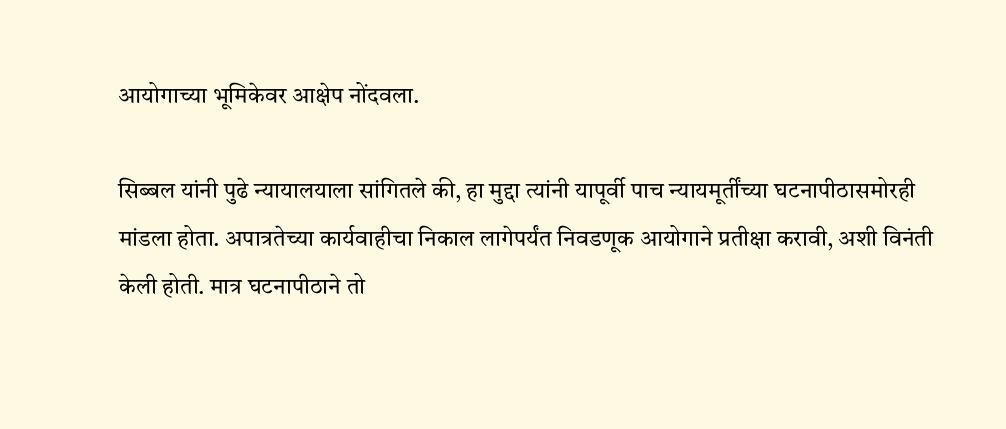आयोगाच्या भूमिकेवर आक्षेप नोंदवला.

सिब्बल यांनी पुढे न्यायालयाला सांगितले की, हा मुद्दा त्यांनी यापूर्वी पाच न्यायमूर्तींच्या घटनापीठासमोरही मांडला होता. अपात्रतेच्या कार्यवाहीचा निकाल लागेपर्यंत निवडणूक आयोगाने प्रतीक्षा करावी, अशी विनंती केली होती. मात्र घटनापीठाने तो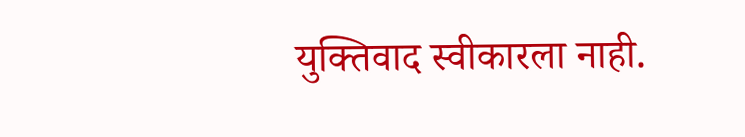युक्तिवाद स्वीकारला नाही.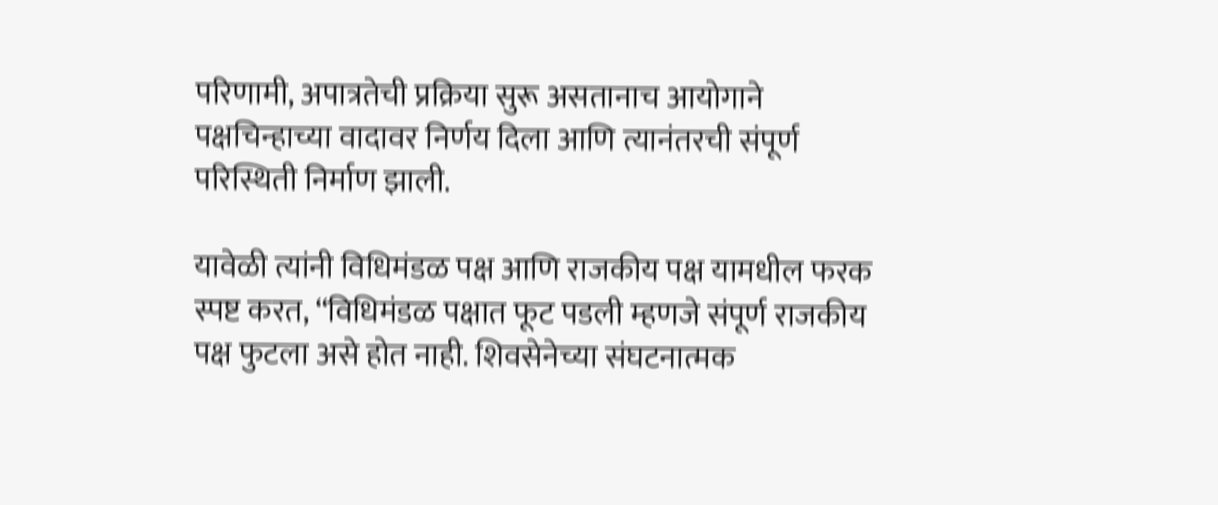परिणामी, अपात्रतेची प्रक्रिया सुरू असतानाच आयोगाने पक्षचिन्हाच्या वादावर निर्णय दिला आणि त्यानंतरची संपूर्ण परिस्थिती निर्माण झाली.

यावेळी त्यांनी विधिमंडळ पक्ष आणि राजकीय पक्ष यामधील फरक स्पष्ट करत, “विधिमंडळ पक्षात फूट पडली म्हणजे संपूर्ण राजकीय पक्ष फुटला असे होत नाही. शिवसेनेच्या संघटनात्मक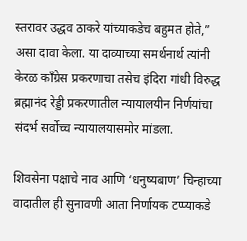स्तरावर उद्धव ठाकरे यांच्याकडेच बहुमत होते,” असा दावा केला. या दाव्याच्या समर्थनार्थ त्यांनी केरळ काँग्रेस प्रकरणाचा तसेच इंदिरा गांधी विरुद्ध ब्रह्मानंद रेड्डी प्रकरणातील न्यायालयीन निर्णयांचा संदर्भ सर्वोच्च न्यायालयासमोर मांडला.

शिवसेना पक्षाचे नाव आणि ‘धनुष्यबाण’ चिन्हाच्या वादातील ही सुनावणी आता निर्णायक टप्प्याकडे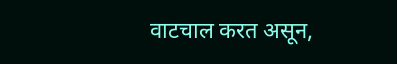वाटचाल करत असून,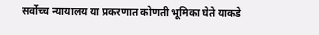सर्वोच्च न्यायालय या प्रकरणात कोणती भूमिका घेते याकडे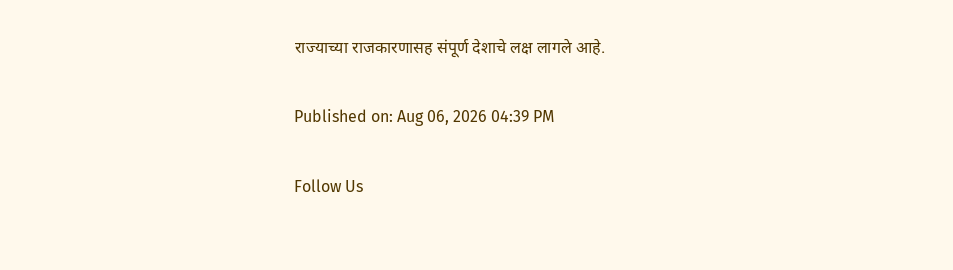राज्याच्या राजकारणासह संपूर्ण देशाचे लक्ष लागले आहे.

Published on: Aug 06, 2026 04:39 PM

Follow Us